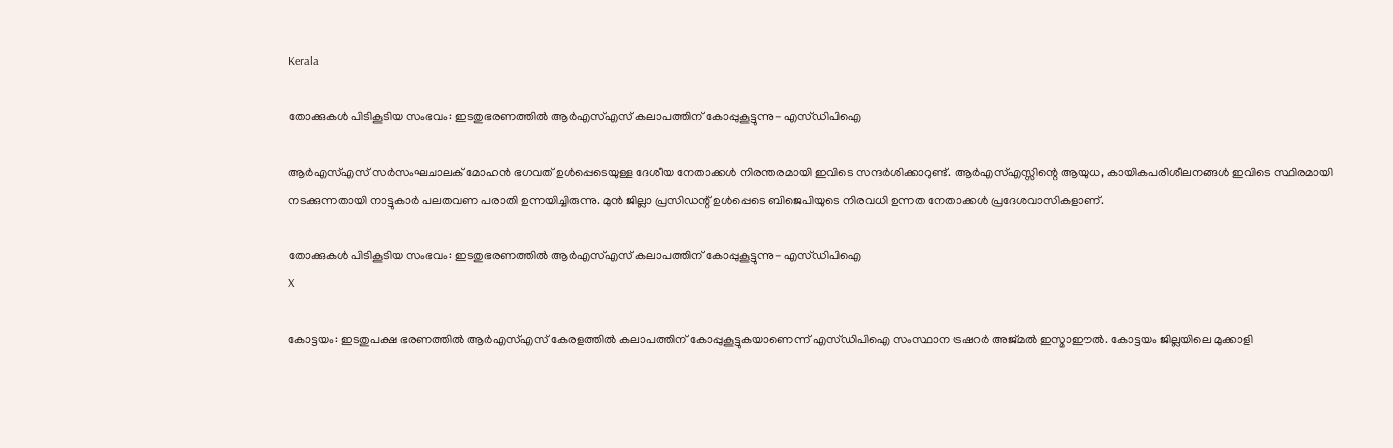Kerala

തോക്കുകള്‍ പിടികൂടിയ സംഭവം: ഇടതുഭരണത്തില്‍ ആര്‍എസ്എസ് കലാപത്തിന് കോപ്പുകൂട്ടുന്നു- എസ്ഡിപിഐ

ആര്‍എസ്എസ് സര്‍സംഘചാലക് മോഹന്‍ ഭഗവത് ഉള്‍പ്പെടെയുള്ള ദേശീയ നേതാക്കള്‍ നിരന്തരമായി ഇവിടെ സന്ദര്‍ശിക്കാറുണ്ട്. ആര്‍എസ്എസ്സിന്റെ ആയുധ, കായികപരിശീലനങ്ങള്‍ ഇവിടെ സ്ഥിരമായി നടക്കുന്നതായി നാട്ടുകാര്‍ പലതവണ പരാതി ഉന്നയിച്ചിരുന്നു. മുന്‍ ജില്ലാ പ്രസിഡന്റ് ഉള്‍പ്പെടെ ബിജെപിയുടെ നിരവധി ഉന്നത നേതാക്കള്‍ പ്രദേശവാസികളാണ്.

തോക്കുകള്‍ പിടികൂടിയ സംഭവം: ഇടതുഭരണത്തില്‍ ആര്‍എസ്എസ് കലാപത്തിന് കോപ്പുകൂട്ടുന്നു- എസ്ഡിപിഐ
X

കോട്ടയം: ഇടതുപക്ഷ ഭരണത്തില്‍ ആര്‍എസ്എസ് കേരളത്തില്‍ കലാപത്തിന് കോപ്പുകൂട്ടുകയാണെന്ന് എസ്ഡിപിഐ സംസ്ഥാന ട്രഷറര്‍ അജ്മല്‍ ഇസ്മാഈല്‍. കോട്ടയം ജില്ലയിലെ മുക്കാളി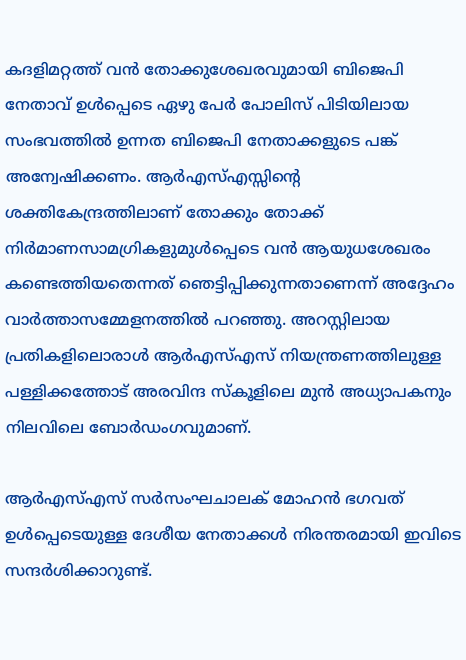കദളിമറ്റത്ത് വന്‍ തോക്കുശേഖരവുമായി ബിജെപി നേതാവ് ഉള്‍പ്പെടെ ഏഴു പേര്‍ പോലിസ് പിടിയിലായ സംഭവത്തില്‍ ഉന്നത ബിജെപി നേതാക്കളുടെ പങ്ക് അന്വേഷിക്കണം. ആര്‍എസ്എസ്സിന്റെ ശക്തികേന്ദ്രത്തിലാണ് തോക്കും തോക്ക് നിര്‍മാണസാമഗ്രികളുമുള്‍പ്പെടെ വന്‍ ആയുധശേഖരം കണ്ടെത്തിയതെന്നത് ഞെട്ടിപ്പിക്കുന്നതാണെന്ന് അദ്ദേഹം വാര്‍ത്താസമ്മേളനത്തില്‍ പറഞ്ഞു. അറസ്റ്റിലായ പ്രതികളിലൊരാള്‍ ആര്‍എസ്എസ് നിയന്ത്രണത്തിലുള്ള പള്ളിക്കത്തോട് അരവിന്ദ സ്‌കൂളിലെ മുന്‍ അധ്യാപകനും നിലവിലെ ബോര്‍ഡംഗവുമാണ്.

ആര്‍എസ്എസ് സര്‍സംഘചാലക് മോഹന്‍ ഭഗവത് ഉള്‍പ്പെടെയുള്ള ദേശീയ നേതാക്കള്‍ നിരന്തരമായി ഇവിടെ സന്ദര്‍ശിക്കാറുണ്ട്.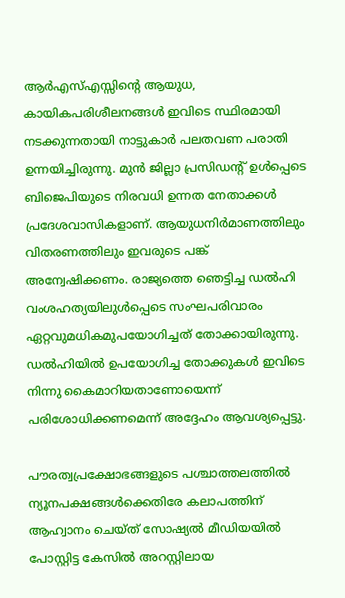ആര്‍എസ്എസ്സിന്റെ ആയുധ, കായികപരിശീലനങ്ങള്‍ ഇവിടെ സ്ഥിരമായി നടക്കുന്നതായി നാട്ടുകാര്‍ പലതവണ പരാതി ഉന്നയിച്ചിരുന്നു. മുന്‍ ജില്ലാ പ്രസിഡന്റ് ഉള്‍പ്പെടെ ബിജെപിയുടെ നിരവധി ഉന്നത നേതാക്കള്‍ പ്രദേശവാസികളാണ്. ആയുധനിര്‍മാണത്തിലും വിതരണത്തിലും ഇവരുടെ പങ്ക് അന്വേഷിക്കണം. രാജ്യത്തെ ഞെട്ടിച്ച ഡല്‍ഹി വംശഹത്യയിലുള്‍പ്പെടെ സംഘപരിവാരം ഏറ്റവുമധികമുപയോഗിച്ചത് തോക്കായിരുന്നു. ഡല്‍ഹിയില്‍ ഉപയോഗിച്ച തോക്കുകള്‍ ഇവിടെ നിന്നു കൈമാറിയതാണോയെന്ന് പരിശോധിക്കണമെന്ന് അദ്ദേഹം ആവശ്യപ്പെട്ടു.

പൗരത്വപ്രക്ഷോഭങ്ങളുടെ പശ്ചാത്തലത്തില്‍ ന്യൂനപക്ഷങ്ങള്‍ക്കെതിരേ കലാപത്തിന് ആഹ്വാനം ചെയ്ത് സോഷ്യല്‍ മീഡിയയില്‍ പോസ്റ്റിട്ട കേസില്‍ അറസ്റ്റിലായ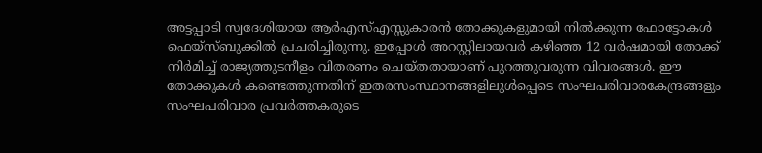അട്ടപ്പാടി സ്വദേശിയായ ആര്‍എസ്എസ്സുകാരന്‍ തോക്കുകളുമായി നില്‍ക്കുന്ന ഫോട്ടോകള്‍ ഫെയ്‌സ്ബുക്കില്‍ പ്രചരിച്ചിരുന്നു. ഇപ്പോള്‍ അറസ്റ്റിലായവര്‍ കഴിഞ്ഞ 12 വര്‍ഷമായി തോക്ക് നിര്‍മിച്ച് രാജ്യത്തുടനീളം വിതരണം ചെയ്തതായാണ് പുറത്തുവരുന്ന വിവരങ്ങള്‍. ഈ തോക്കുകള്‍ കണ്ടെത്തുന്നതിന് ഇതരസംസ്ഥാനങ്ങളിലുള്‍പ്പെടെ സംഘപരിവാരകേന്ദ്രങ്ങളും സംഘപരിവാര പ്രവര്‍ത്തകരുടെ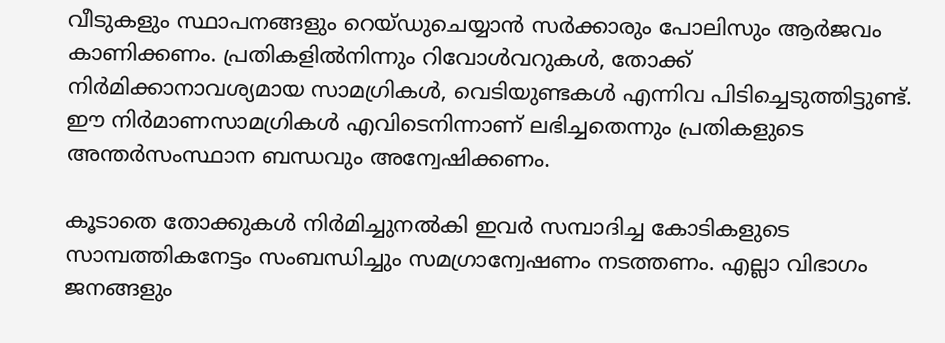വീടുകളും സ്ഥാപനങ്ങളും റെയ്ഡുചെയ്യാന്‍ സര്‍ക്കാരും പോലിസും ആര്‍ജവം കാണിക്കണം. പ്രതികളില്‍നിന്നും റിവോള്‍വറുകള്‍, തോക്ക് നിര്‍മിക്കാനാവശ്യമായ സാമഗ്രികള്‍, വെടിയുണ്ടകള്‍ എന്നിവ പിടിച്ചെടുത്തിട്ടുണ്ട്. ഈ നിര്‍മാണസാമഗ്രികള്‍ എവിടെനിന്നാണ് ലഭിച്ചതെന്നും പ്രതികളുടെ അന്തര്‍സംസ്ഥാന ബന്ധവും അന്വേഷിക്കണം.

കൂടാതെ തോക്കുകള്‍ നിര്‍മിച്ചുനല്‍കി ഇവര്‍ സമ്പാദിച്ച കോടികളുടെ സാമ്പത്തികനേട്ടം സംബന്ധിച്ചും സമഗ്രാന്വേഷണം നടത്തണം. എല്ലാ വിഭാഗം ജനങ്ങളും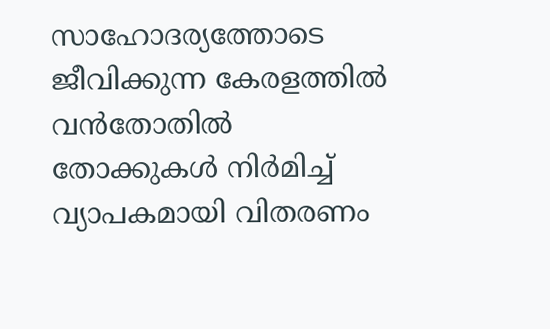സാഹോദര്യത്തോടെ ജീവിക്കുന്ന കേരളത്തില്‍ വന്‍തോതില്‍ തോക്കുകള്‍ നിര്‍മിച്ച് വ്യാപകമായി വിതരണം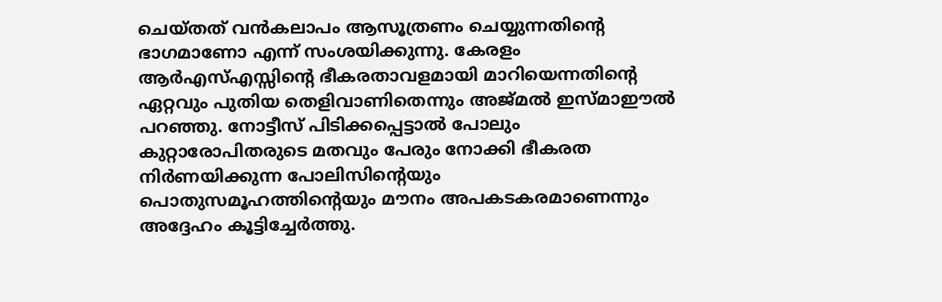ചെയ്തത് വന്‍കലാപം ആസൂത്രണം ചെയ്യുന്നതിന്റെ ഭാഗമാണോ എന്ന് സംശയിക്കുന്നു. കേരളം ആര്‍എസ്എസ്സിന്റെ ഭീകരതാവളമായി മാറിയെന്നതിന്റെ ഏറ്റവും പുതിയ തെളിവാണിതെന്നും അജ്മല്‍ ഇസ്മാഈല്‍ പറഞ്ഞു. നോട്ടീസ് പിടിക്കപ്പെട്ടാല്‍ പോലും കുറ്റാരോപിതരുടെ മതവും പേരും നോക്കി ഭീകരത നിര്‍ണയിക്കുന്ന പോലിസിന്റെയും പൊതുസമൂഹത്തിന്റെയും മൗനം അപകടകരമാണെന്നും അദ്ദേഹം കൂട്ടിച്ചേര്‍ത്തു.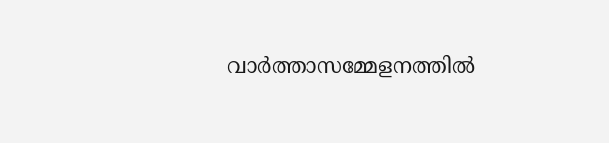വാര്‍ത്താസമ്മേളനത്തില്‍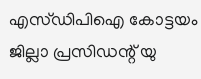എസ്ഡിപിഐ കോട്ടയം ജില്ലാ പ്രസിഡന്റ് യു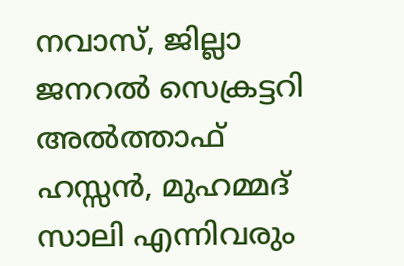നവാസ്, ജില്ലാ ജനറല്‍ സെക്രട്ടറി അല്‍ത്താഫ് ഹസ്സന്‍, മുഹമ്മദ് സാലി എന്നിവരും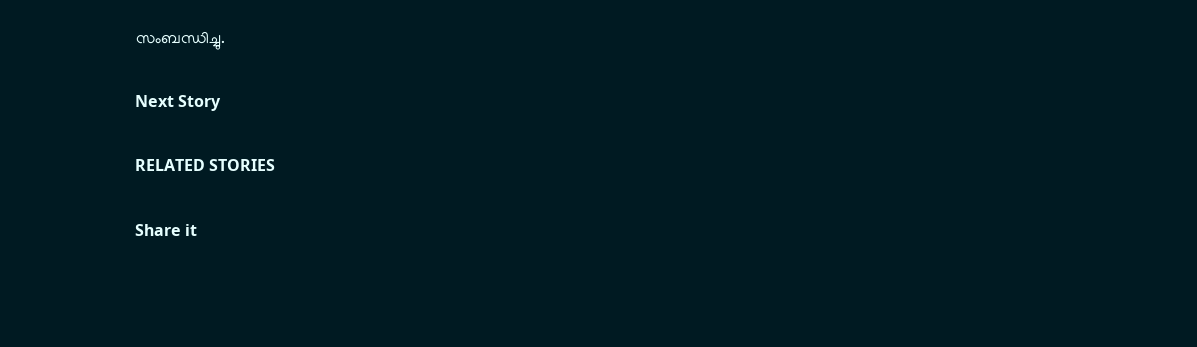സംബന്ധിച്ചു.

Next Story

RELATED STORIES

Share it